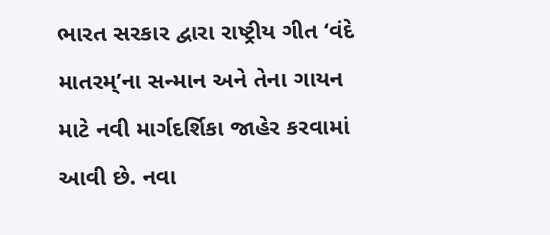ભારત સરકાર દ્વારા રાષ્ટ્રીય ગીત ‘વંદે માતરમ્’ના સન્માન અને તેના ગાયન માટે નવી માર્ગદર્શિકા જાહેર કરવામાં આવી છે. નવા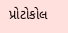પ્રોટોકોલ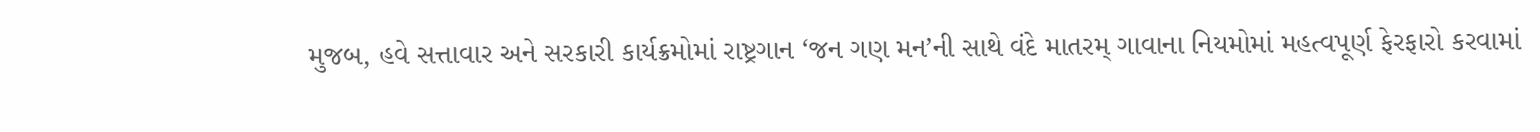મુજબ, હવે સત્તાવાર અને સરકારી કાર્યક્રમોમાં રાષ્ટ્રગાન ‘જન ગણ મન’ની સાથે વંદે માતરમ્ ગાવાના નિયમોમાં મહત્વપૂર્ણ ફેરફારો કરવામાં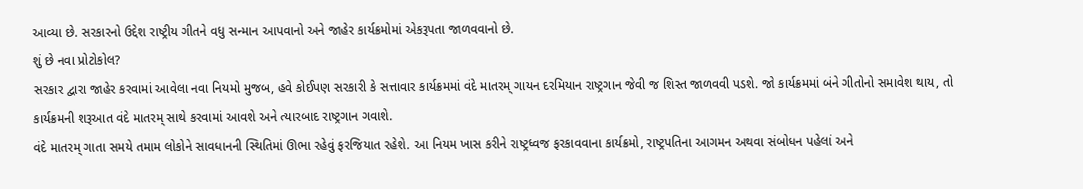આવ્યા છે. સરકારનો ઉદ્દેશ રાષ્ટ્રીય ગીતને વધુ સન્માન આપવાનો અને જાહેર કાર્યક્રમોમાં એકરૂપતા જાળવવાનો છે.
શું છે નવા પ્રોટોકોલ?
સરકાર દ્વારા જાહેર કરવામાં આવેલા નવા નિયમો મુજબ, હવે કોઈપણ સરકારી કે સત્તાવાર કાર્યક્રમમાં વંદે માતરમ્ ગાયન દરમિયાન રાષ્ટ્રગાન જેવી જ શિસ્ત જાળવવી પડશે. જો કાર્યક્રમમાં બંને ગીતોનો સમાવેશ થાય, તો કાર્યક્રમની શરૂઆત વંદે માતરમ્ સાથે કરવામાં આવશે અને ત્યારબાદ રાષ્ટ્રગાન ગવાશે.
વંદે માતરમ્ ગાતા સમયે તમામ લોકોને સાવધાનની સ્થિતિમાં ઊભા રહેવું ફરજિયાત રહેશે. આ નિયમ ખાસ કરીને રાષ્ટ્રધ્વજ ફરકાવવાના કાર્યક્રમો, રાષ્ટ્રપતિના આગમન અથવા સંબોધન પહેલાં અને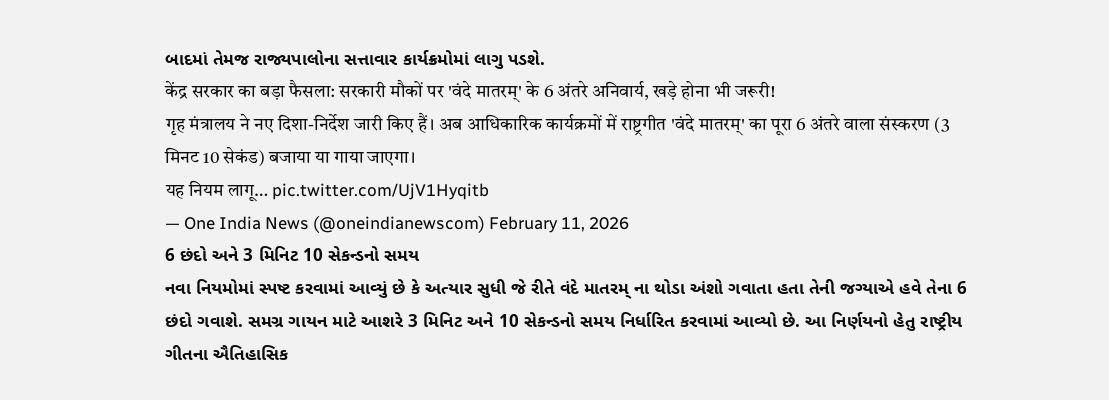બાદમાં તેમજ રાજ્યપાલોના સત્તાવાર કાર્યક્રમોમાં લાગુ પડશે.
केंद्र सरकार का बड़ा फैसला: सरकारी मौकों पर 'वंदे मातरम्' के 6 अंतरे अनिवार्य, खड़े होना भी जरूरी!
गृह मंत्रालय ने नए दिशा-निर्देश जारी किए हैं। अब आधिकारिक कार्यक्रमों में राष्ट्रगीत 'वंदे मातरम्' का पूरा 6 अंतरे वाला संस्करण (3 मिनट 10 सेकंड) बजाया या गाया जाएगा।
यह नियम लागू… pic.twitter.com/UjV1Hyqitb
— One India News (@oneindianewscom) February 11, 2026
6 છંદો અને 3 મિનિટ 10 સેકન્ડનો સમય
નવા નિયમોમાં સ્પષ્ટ કરવામાં આવ્યું છે કે અત્યાર સુધી જે રીતે વંદે માતરમ્ ના થોડા અંશો ગવાતા હતા તેની જગ્યાએ હવે તેના 6 છંદો ગવાશે. સમગ્ર ગાયન માટે આશરે 3 મિનિટ અને 10 સેકન્ડનો સમય નિર્ધારિત કરવામાં આવ્યો છે. આ નિર્ણયનો હેતુ રાષ્ટ્રીય ગીતના ઐતિહાસિક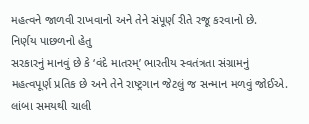મહત્વને જાળવી રાખવાનો અને તેને સંપૂર્ણ રીતે રજૂ કરવાનો છે.
નિર્ણય પાછળનો હેતુ
સરકારનું માનવું છે કે ‘વંદે માતરમ્’ ભારતીય સ્વતંત્રતા સંગ્રામનું મહત્વપૂર્ણ પ્રતિક છે અને તેને રાષ્ટ્રગાન જેટલું જ સન્માન મળવું જોઈએ. લાંબા સમયથી ચાલી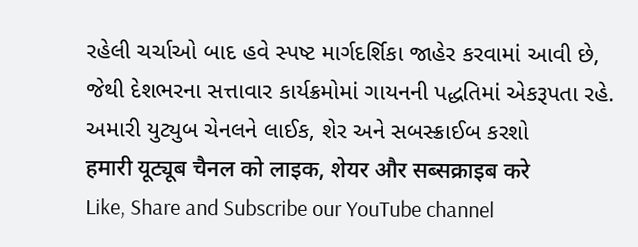રહેલી ચર્ચાઓ બાદ હવે સ્પષ્ટ માર્ગદર્શિકા જાહેર કરવામાં આવી છે, જેથી દેશભરના સત્તાવાર કાર્યક્રમોમાં ગાયનની પદ્ધતિમાં એકરૂપતા રહે.
અમારી યુટ્યુબ ચેનલને લાઈક, શેર અને સબસ્ક્રાઈબ કરશો
हमारी यूट्यूब चैनल को लाइक, शेयर और सब्सक्राइब करे
Like, Share and Subscribe our YouTube channel